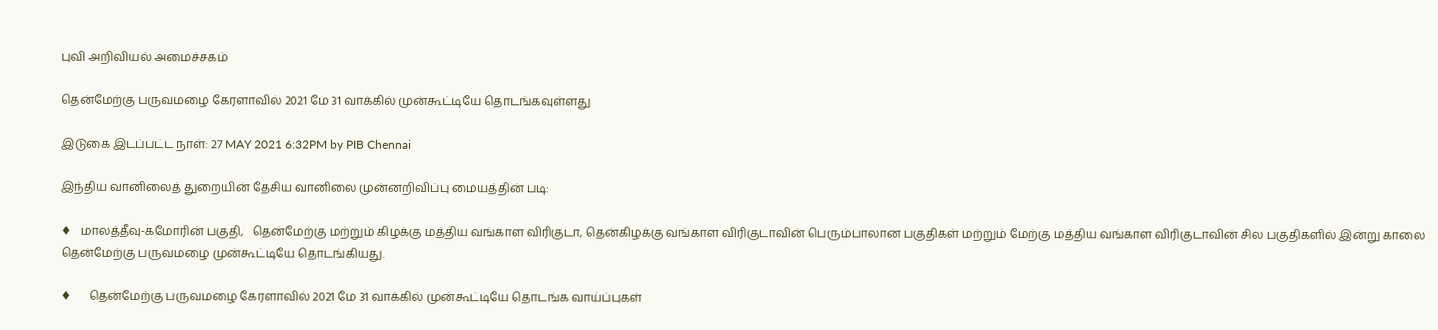புவி அறிவியல் அமைச்சகம்

தென்மேற்கு பருவமழை கேரளாவில் 2021 மே 31 வாக்கில் முன்கூட்டியே தொடங்கவுள்ளது

இடுகை இடப்பட்ட நாள்: 27 MAY 2021 6:32PM by PIB Chennai

இந்திய வானிலைத் துறையின் தேசிய வானிலை முன்னறிவிப்பு மையத்தின் படி:

♦   மாலத்தீவு-கமோரின் பகுதி,   தென்மேற்கு மற்றும் கிழக்கு மத்திய வங்காள விரிகுடா, தென்கிழக்கு வங்காள விரிகுடாவின் பெரும்பாலான பகுதிகள் மற்றும் மேற்கு மத்திய வங்காள விரிகுடாவின் சில பகுதிகளில் இன்று காலை தென்மேற்கு பருவமழை முன்கூட்டியே தொடங்கியது.

♦      தென்மேற்கு பருவமழை கேரளாவில் 2021 மே 31 வாக்கில் முன்கூட்டியே தொடங்க வாய்ப்புகள்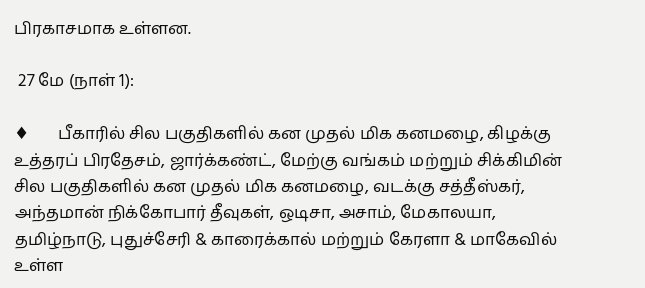பிரகாசமாக உள்ளன.

 27 மே (நாள் 1):

♦       பீகாரில் சில பகுதிகளில் கன முதல் மிக கனமழை, கிழக்கு உத்தரப் பிரதேசம், ஜார்க்கண்ட், மேற்கு வங்கம் மற்றும் சிக்கிமின் சில பகுதிகளில் கன முதல் மிக கனமழை, வடக்கு சத்தீஸ்கர், அந்தமான் நிக்கோபார் தீவுகள், ஒடிசா, அசாம், மேகாலயா, தமிழ்நாடு, புதுச்சேரி & காரைக்கால் மற்றும் கேரளா & மாகேவில் உள்ள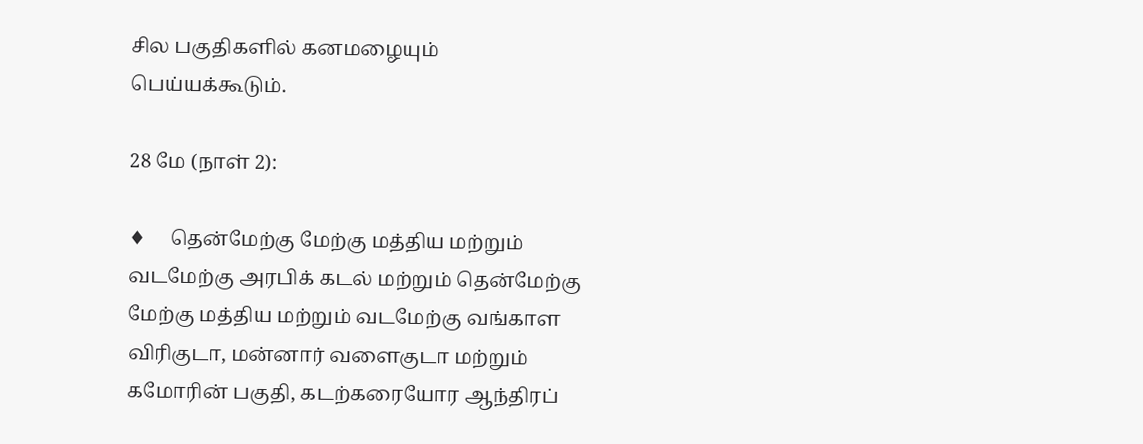சில பகுதிகளில் கனமழையும் பெய்யக்கூடும்.

28 மே (நாள் 2):

♦     தென்மேற்கு மேற்கு மத்திய மற்றும் வடமேற்கு அரபிக் கடல் மற்றும் தென்மேற்கு மேற்கு மத்திய மற்றும் வடமேற்கு வங்காள விரிகுடா, மன்னார் வளைகுடா மற்றும் கமோரின் பகுதி, கடற்கரையோர ஆந்திரப்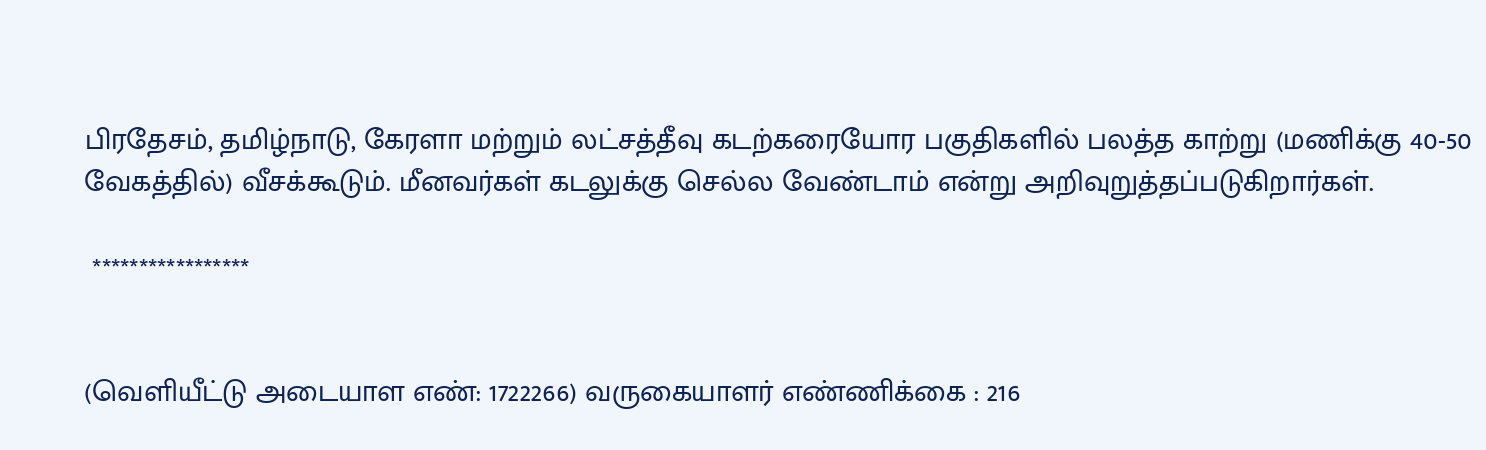பிரதேசம், தமிழ்நாடு, கேரளா மற்றும் லட்சத்தீவு கடற்கரையோர பகுதிகளில் பலத்த காற்று (மணிக்கு 40-50 வேகத்தில்) வீசக்கூடும். மீனவர்கள் கடலுக்கு செல்ல வேண்டாம் என்று அறிவுறுத்தப்படுகிறார்கள்.

 *****************


(வெளியீட்டு அடையாள எண்: 1722266) வருகையாளர் எண்ணிக்கை : 216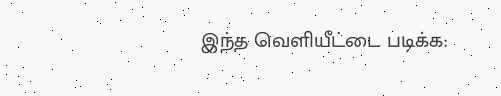இந்த வெளியீட்டை படிக்க: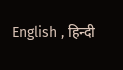English , हिन्दी